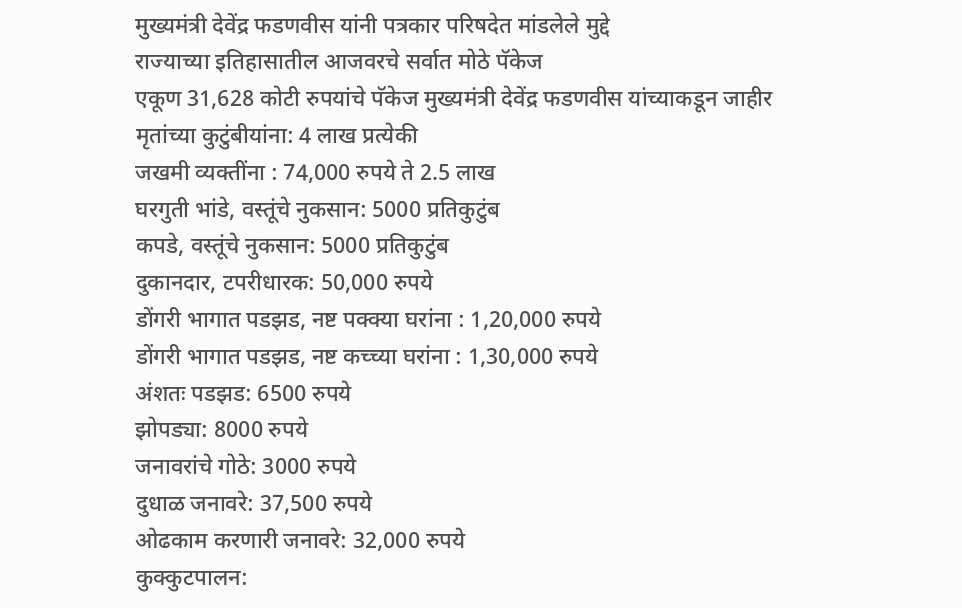मुख्यमंत्री देवेंद्र फडणवीस यांनी पत्रकार परिषदेत मांडलेले मुद्दे
राज्याच्या इतिहासातील आजवरचे सर्वात मोठे पॅकेज
एकूण 31,628 कोटी रुपयांचे पॅकेज मुख्यमंत्री देवेंद्र फडणवीस यांच्याकडून जाहीर
मृतांच्या कुटुंबीयांना: 4 लाख प्रत्येकी
जखमी व्यक्तींना : 74,000 रुपये ते 2.5 लाख
घरगुती भांडे, वस्तूंचे नुकसान: 5000 प्रतिकुटुंब
कपडे, वस्तूंचे नुकसान: 5000 प्रतिकुटुंब
दुकानदार, टपरीधारक: 50,000 रुपये
डोंगरी भागात पडझड, नष्ट पक्क्या घरांना : 1,20,000 रुपये
डोंगरी भागात पडझड, नष्ट कच्च्या घरांना : 1,30,000 रुपये
अंशतः पडझड: 6500 रुपये
झोपड्या: 8000 रुपये
जनावरांचे गोठे: 3000 रुपये
दुधाळ जनावरे: 37,500 रुपये
ओढकाम करणारी जनावरे: 32,000 रुपये
कुक्कुटपालन: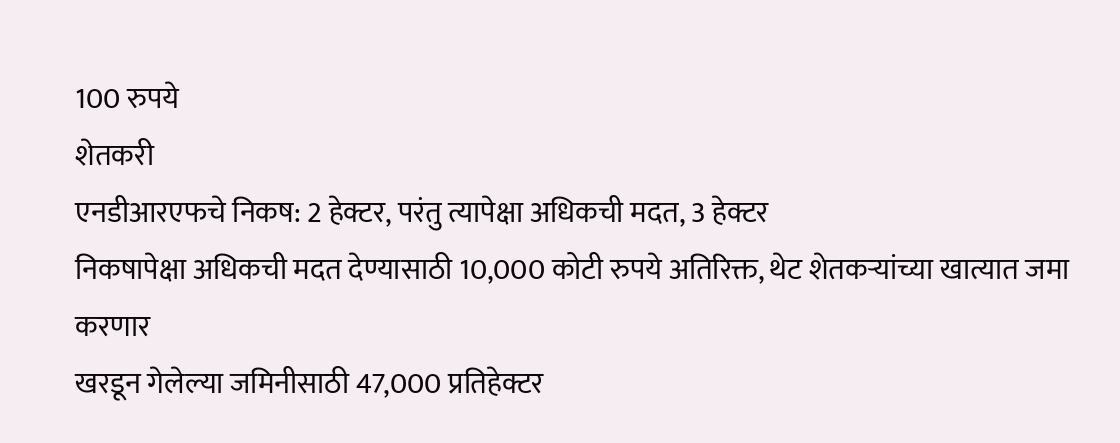100 रुपये
शेतकरी
एनडीआरएफचे निकष: 2 हेक्टर, परंतु त्यापेक्षा अधिकची मदत, 3 हेक्टर
निकषापेक्षा अधिकची मदत देण्यासाठी 10,000 कोटी रुपये अतिरिक्त, थेट शेतकऱ्यांच्या खात्यात जमा करणार
खरडून गेलेल्या जमिनीसाठी 47,000 प्रतिहेक्टर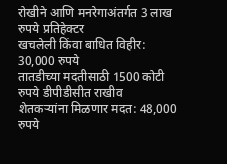रोखीने आणि मनरेगाअंतर्गत 3 लाख रुपये प्रतिहेक्टर
खचलेली किंवा बाधित विहीर: 30,000 रुपये
तातडीच्या मदतीसाठी 1500 कोटी रुपये डीपीडीसीत राखीव
शेतकऱ्यांना मिळणार मदत: 48,000 रुपये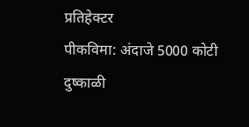प्रतिहेक्टर
पीकविमा: अंदाजे 5000 कोटी
दुष्काळी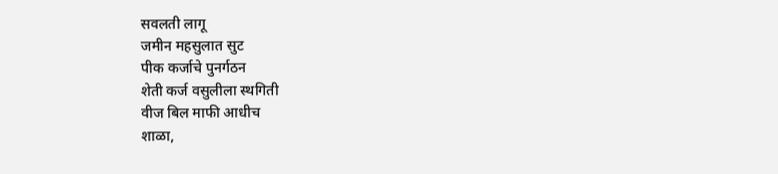सवलती लागू
जमीन महसुलात सुट
पीक कर्जाचे पुनर्गठन
शेती कर्ज वसुलीला स्थगिती
वीज बिल माफी आधीच
शाळा,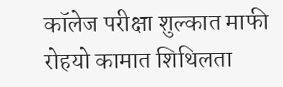कॉलेज परीक्षा शुल्कात माफी
रोहयो कामात शिथिलता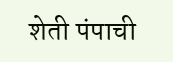शेती पंपाची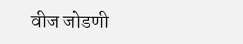वीज जोडणी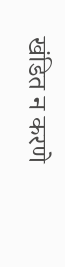खंडित न करणे